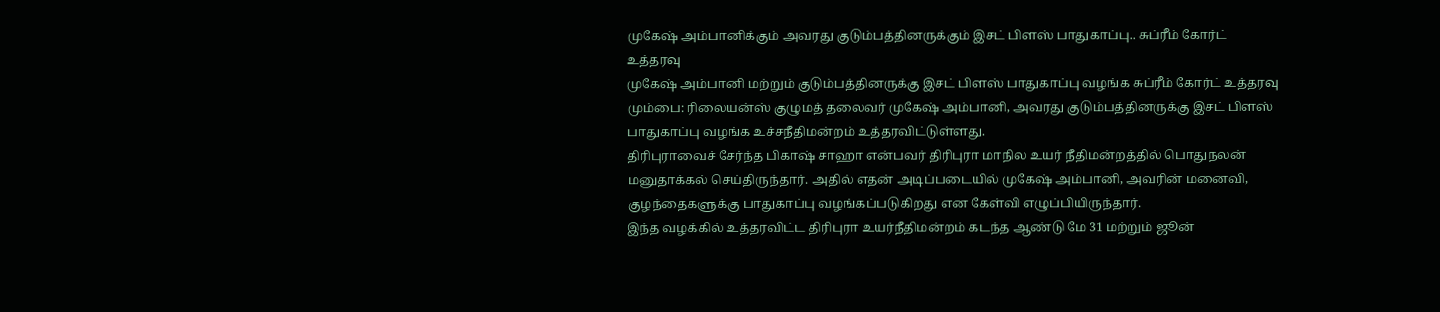முகேஷ் அம்பானிக்கும் அவரது குடும்பத்தினருக்கும் இசட் பிளஸ் பாதுகாப்பு.. சுப்ரீம் கோர்ட் உத்தரவு
முகேஷ் அம்பானி மற்றும் குடும்பத்தினருக்கு இசட் பிளஸ் பாதுகாப்பு வழங்க சுப்ரீம் கோர்ட் உத்தரவு
மும்பை: ரிலையன்ஸ் குழுமத் தலைவர் முகேஷ் அம்பானி, அவரது குடும்பத்தினருக்கு இசட் பிளஸ் பாதுகாப்பு வழங்க உச்சநீதிமன்றம் உத்தரவிட்டுள்ளது.
திரிபுராவைச் சேர்ந்த பிகாஷ் சாஹா என்பவர் திரிபுரா மாநில உயர் நீதிமன்றத்தில் பொதுநலன் மனுதாக்கல் செய்திருந்தார். அதில் எதன் அடிப்படையில் முகேஷ் அம்பானி, அவரின் மனைவி, குழந்தைகளுக்கு பாதுகாப்பு வழங்கப்படுகிறது என கேள்வி எழுப்பியிருந்தார்.
இந்த வழக்கில் உத்தரவிட்ட திரிபுரா உயர்நீதிமன்றம் கடந்த ஆண்டு மே 31 மற்றும் ஜூன்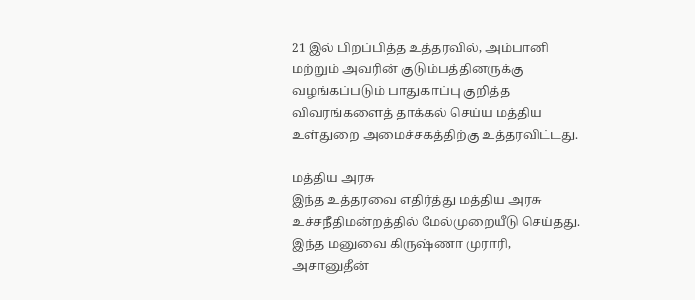21 இல் பிறப்பித்த உத்தரவில், அம்பானி மற்றும் அவரின் குடும்பத்தினருக்கு வழங்கப்படும் பாதுகாப்பு குறித்த விவரங்களைத் தாக்கல் செய்ய மத்திய உள்துறை அமைச்சகத்திற்கு உத்தரவிட்டது.

மத்திய அரசு
இந்த உத்தரவை எதிர்த்து மத்திய அரசு உச்சநீதிமன்றத்தில் மேல்முறையீடு செய்தது. இந்த மனுவை கிருஷ்ணா முராரி, அசானுதீன்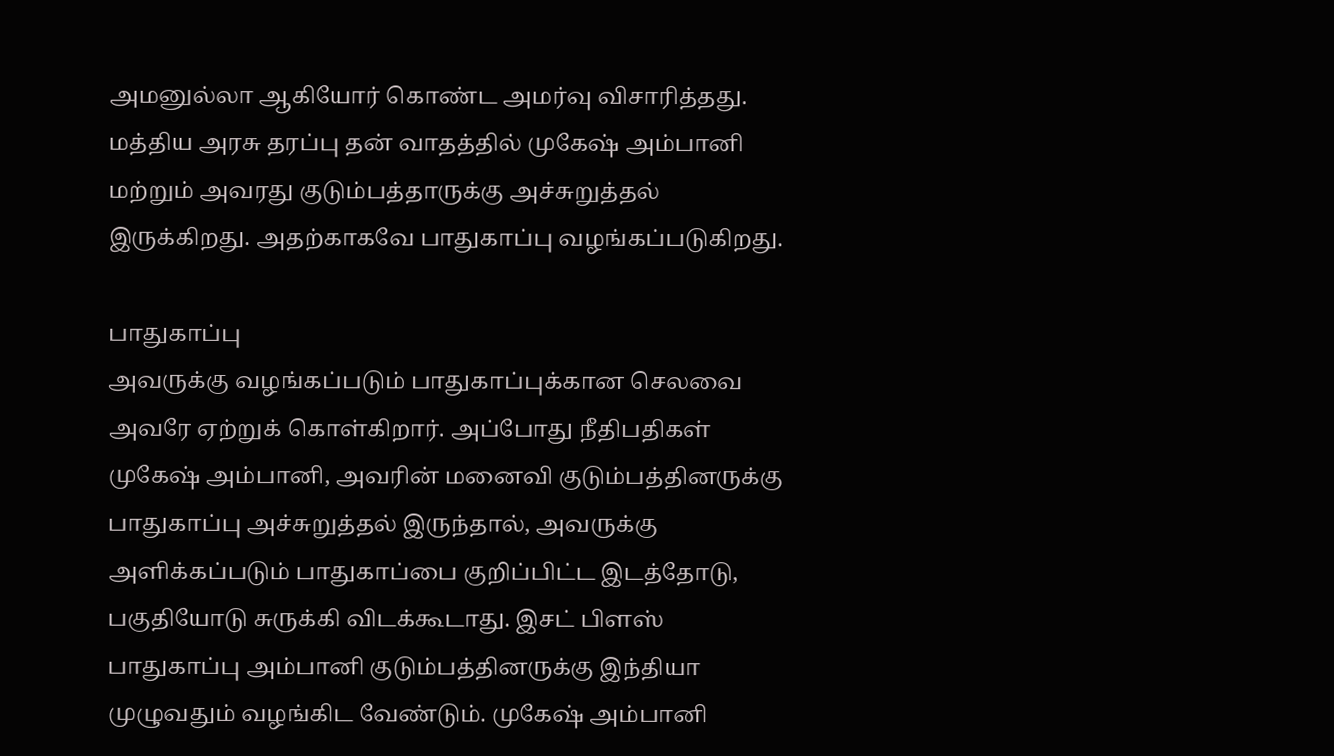அமனுல்லா ஆகியோர் கொண்ட அமர்வு விசாரித்தது. மத்திய அரசு தரப்பு தன் வாதத்தில் முகேஷ் அம்பானி மற்றும் அவரது குடும்பத்தாருக்கு அச்சுறுத்தல் இருக்கிறது. அதற்காகவே பாதுகாப்பு வழங்கப்படுகிறது.

பாதுகாப்பு
அவருக்கு வழங்கப்படும் பாதுகாப்புக்கான செலவை அவரே ஏற்றுக் கொள்கிறார். அப்போது நீதிபதிகள் முகேஷ் அம்பானி, அவரின் மனைவி குடும்பத்தினருக்கு பாதுகாப்பு அச்சுறுத்தல் இருந்தால், அவருக்கு அளிக்கப்படும் பாதுகாப்பை குறிப்பிட்ட இடத்தோடு, பகுதியோடு சுருக்கி விடக்கூடாது. இசட் பிளஸ் பாதுகாப்பு அம்பானி குடும்பத்தினருக்கு இந்தியா முழுவதும் வழங்கிட வேண்டும். முகேஷ் அம்பானி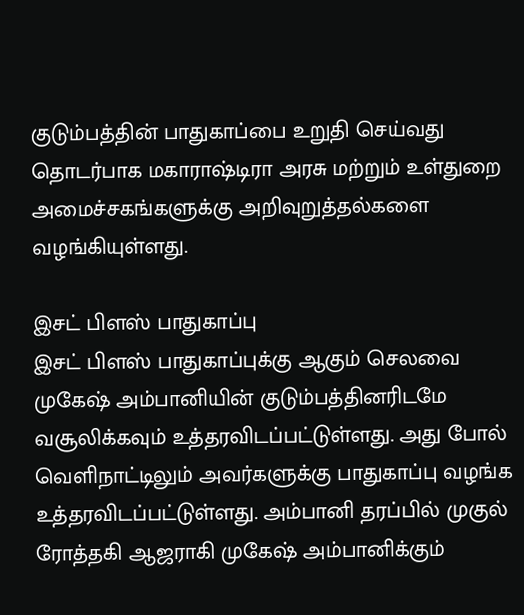குடும்பத்தின் பாதுகாப்பை உறுதி செய்வது தொடர்பாக மகாராஷ்டிரா அரசு மற்றும் உள்துறை அமைச்சகங்களுக்கு அறிவுறுத்தல்களை வழங்கியுள்ளது.

இசட் பிளஸ் பாதுகாப்பு
இசட் பிளஸ் பாதுகாப்புக்கு ஆகும் செலவை முகேஷ் அம்பானியின் குடும்பத்தினரிடமே வசூலிக்கவும் உத்தரவிடப்பட்டுள்ளது. அது போல் வெளிநாட்டிலும் அவர்களுக்கு பாதுகாப்பு வழங்க உத்தரவிடப்பட்டுள்ளது. அம்பானி தரப்பில் முகுல் ரோத்தகி ஆஜராகி முகேஷ் அம்பானிக்கும்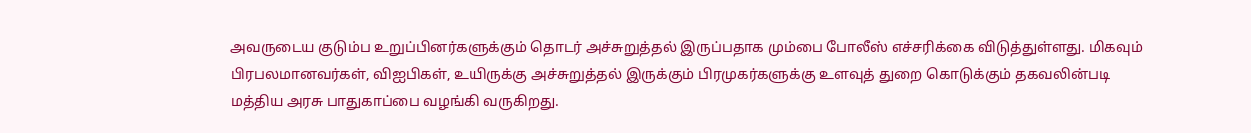அவருடைய குடும்ப உறுப்பினர்களுக்கும் தொடர் அச்சுறுத்தல் இருப்பதாக மும்பை போலீஸ் எச்சரிக்கை விடுத்துள்ளது. மிகவும் பிரபலமானவர்கள், விஐபிகள், உயிருக்கு அச்சுறுத்தல் இருக்கும் பிரமுகர்களுக்கு உளவுத் துறை கொடுக்கும் தகவலின்படி மத்திய அரசு பாதுகாப்பை வழங்கி வருகிறது.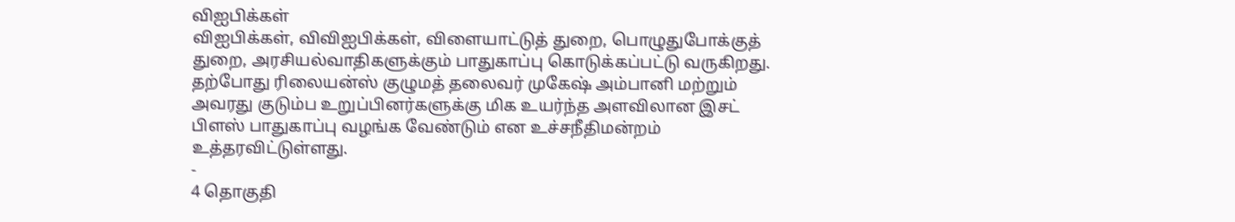விஐபிக்கள்
விஐபிக்கள், விவிஐபிக்கள், விளையாட்டுத் துறை, பொழுதுபோக்குத் துறை, அரசியல்வாதிகளுக்கும் பாதுகாப்பு கொடுக்கப்பட்டு வருகிறது. தற்போது ரிலையன்ஸ் குழுமத் தலைவர் முகேஷ் அம்பானி மற்றும் அவரது குடும்ப உறுப்பினர்களுக்கு மிக உயர்ந்த அளவிலான இசட் பிளஸ் பாதுகாப்பு வழங்க வேண்டும் என உச்சநீதிமன்றம் உத்தரவிட்டுள்ளது.
-
4 தொகுதி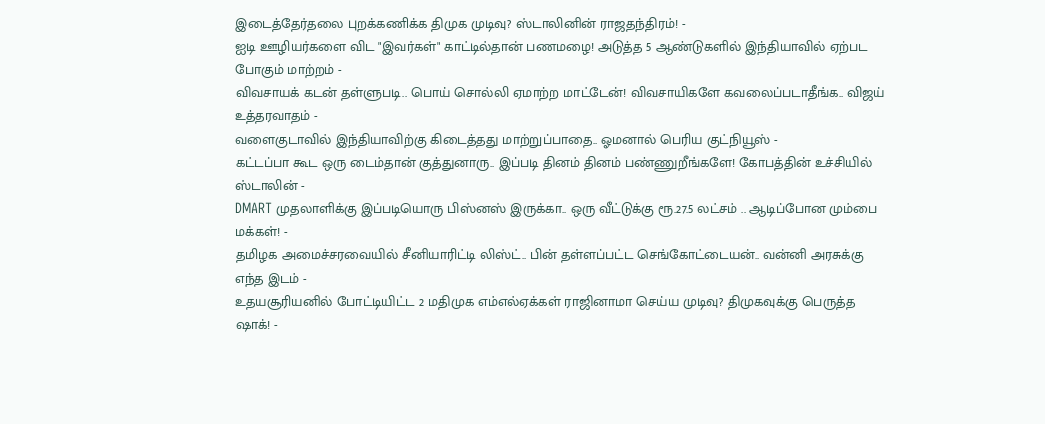இடைத்தேர்தலை புறக்கணிக்க திமுக முடிவு? ஸ்டாலினின் ராஜதந்திரம்! -
ஐடி ஊழியர்களை விட "இவர்கள்" காட்டில்தான் பணமழை! அடுத்த 5 ஆண்டுகளில் இந்தியாவில் ஏற்பட போகும் மாற்றம் -
விவசாயக் கடன் தள்ளுபடி.. பொய் சொல்லி ஏமாற்ற மாட்டேன்! விவசாயிகளே கவலைப்படாதீங்க.. விஜய் உத்தரவாதம் -
வளைகுடாவில் இந்தியாவிற்கு கிடைத்தது மாற்றுப்பாதை.. ஓமனால் பெரிய குட்நியூஸ் -
கட்டப்பா கூட ஒரு டைம்தான் குத்துனாரு.. இப்படி தினம் தினம் பண்ணுறீங்களே! கோபத்தின் உச்சியில் ஸ்டாலின் -
DMART முதலாளிக்கு இப்படியொரு பிஸ்னஸ் இருக்கா.. ஒரு வீட்டுக்கு ரூ.27.5 லட்சம் .. ஆடிப்போன மும்பை மக்கள்! -
தமிழக அமைச்சரவையில் சீனியாரிட்டி லிஸ்ட்.. பின் தள்ளப்பட்ட செங்கோட்டையன்.. வன்னி அரசுக்கு எந்த இடம் -
உதயசூரியனில் போட்டியிட்ட 2 மதிமுக எம்எல்ஏக்கள் ராஜினாமா செய்ய முடிவு? திமுகவுக்கு பெருத்த ஷாக்! -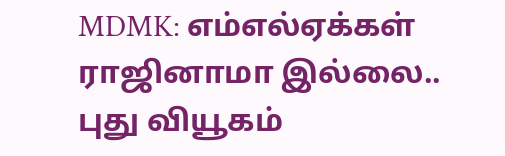MDMK: எம்எல்ஏக்கள் ராஜினாமா இல்லை.. புது வியூகம்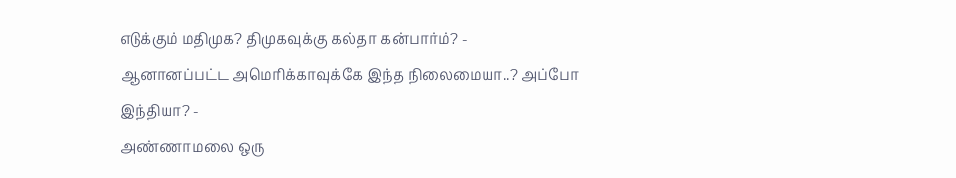எடுக்கும் மதிமுக? திமுகவுக்கு கல்தா கன்பார்ம்? -
ஆனானப்பட்ட அமெரிக்காவுக்கே இந்த நிலைமையா..? அப்போ இந்தியா? -
அண்ணாமலை ஒரு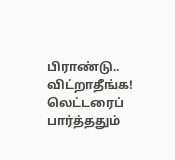பிராண்டு.. விட்றாதீங்க! லெட்டரைப் பார்த்ததும்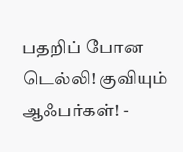பதறிப் போன டெல்லி! குவியும் ஆஃபர்கள்! -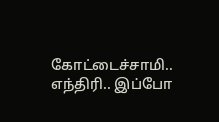கோட்டைச்சாமி.. எந்திரி.. இப்போ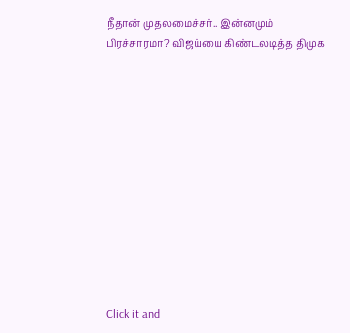நீதான் முதலமைச்சர்.. இன்னமும் பிரச்சாரமா? விஜய்யை கிண்டலடித்த திமுக












Click it and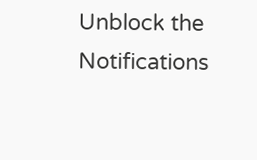Unblock the Notifications